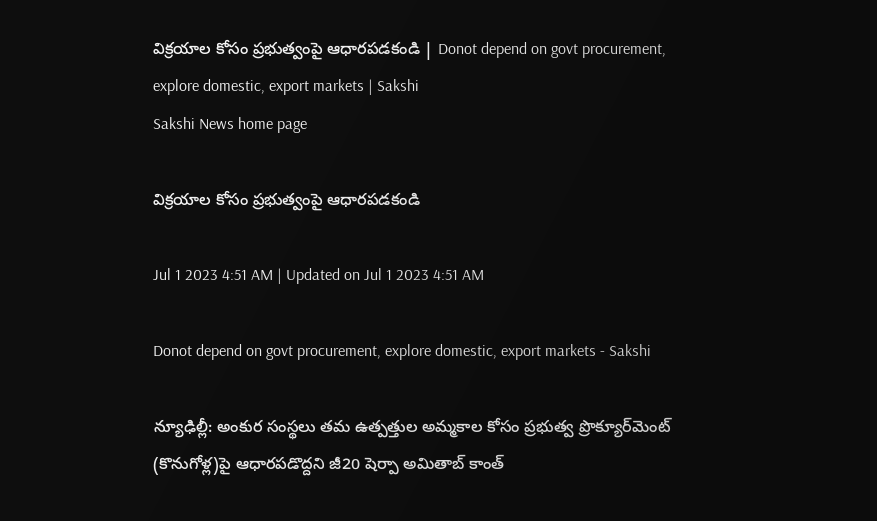విక్రయాల కోసం ప్రభుత్వంపై ఆధారపడకండి | Donot depend on govt procurement, explore domestic, export markets | Sakshi
Sakshi News home page

విక్రయాల కోసం ప్రభుత్వంపై ఆధారపడకండి

Jul 1 2023 4:51 AM | Updated on Jul 1 2023 4:51 AM

Donot depend on govt procurement, explore domestic, export markets - Sakshi

న్యూఢిల్లీ: అంకుర సంస్థలు తమ ఉత్పత్తుల అమ్మకాల కోసం ప్రభుత్వ ప్రొక్యూర్‌మెంట్‌ (కొనుగోళ్ల)పై ఆధారపడొద్దని జీ20 షెర్పా అమితాబ్‌ కాంత్‌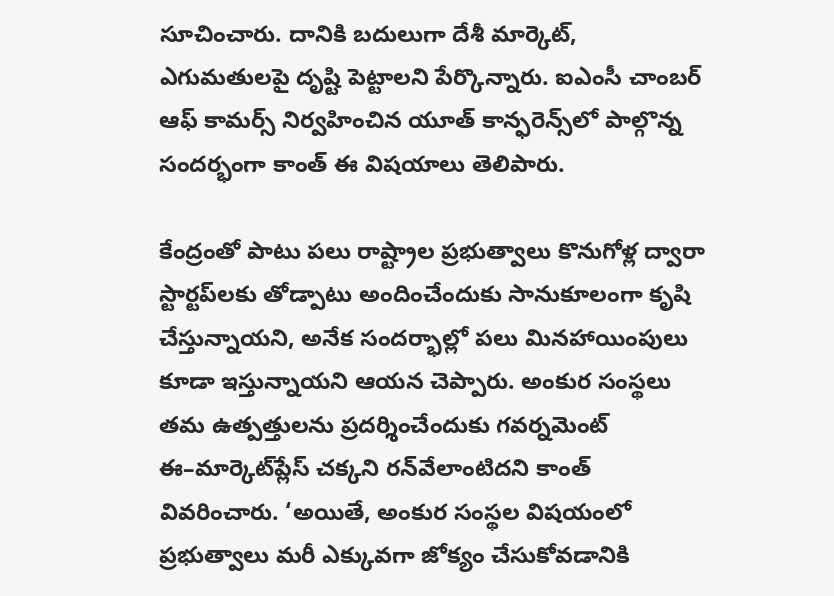సూచించారు. దానికి బదులుగా దేశీ మార్కెట్, ఎగుమతులపై దృష్టి పెట్టాలని పేర్కొన్నారు. ఐఎంసీ చాంబర్‌ ఆఫ్‌ కామర్స్‌ నిర్వహించిన యూత్‌ కాన్ఫరెన్స్‌లో పాల్గొన్న సందర్భంగా కాంత్‌ ఈ విషయాలు తెలిపారు.

కేంద్రంతో పాటు పలు రాష్ట్రాల ప్రభుత్వాలు కొనుగోళ్ల ద్వారా స్టార్టప్‌లకు తోడ్పాటు అందించేందుకు సానుకూలంగా కృషి చేస్తున్నాయని, అనేక సందర్భాల్లో పలు మినహాయింపులు కూడా ఇస్తున్నాయని ఆయన చెప్పారు. అంకుర సంస్థలు తమ ఉత్పత్తులను ప్రదర్శించేందుకు గవర్నమెంట్‌ ఈ–మార్కెట్‌ప్లేస్‌ చక్కని రన్‌వేలాంటిదని కాంత్‌ వివరించారు. ‘అయితే, అంకుర సంస్థల విషయంలో ప్రభుత్వాలు మరీ ఎక్కువగా జోక్యం చేసుకోవడానికి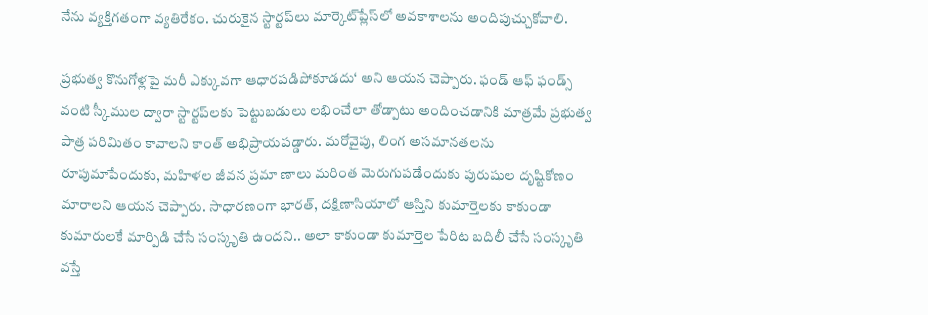నేను వ్యక్తిగతంగా వ్యతిరేకం. చురుకైన స్టార్టప్‌లు మార్కెట్‌ప్లేస్‌లో అవకాశాలను అందిపుచ్చుకోవాలి.

ప్రభుత్వ కొనుగోళ్లపై మరీ ఎక్కువగా ఆధారపడిపోకూడదు‘ అని ఆయన చెప్పారు. ఫండ్‌ ఆఫ్‌ ఫండ్స్‌ వంటి స్కీముల ద్వారా స్టార్టప్‌లకు పెట్టుబడులు లభించేలా తోడ్పాటు అందించడానికి మాత్రమే ప్రభుత్వ పాత్ర పరిమితం కావాలని కాంత్‌ అభిప్రాయపడ్డారు. మరోవైపు, లింగ అసమానతలను రూపుమాపేందుకు, మహిళల జీవన ప్రమా ణాలు మరింత మెరుగుపడేందుకు పురుషుల దృష్టికోణం మారాలని ఆయన చెప్పారు. సాధారణంగా భారత్, దక్షిణాసియాలో ఆస్తిని కుమార్తెలకు కాకుండా కుమారులకే మార్పిడి చేసే సంస్కృతి ఉందని.. అలా కాకుండా కుమార్తెల పేరిట బదిలీ చేసే సంస్కృతి వస్తే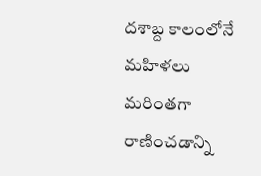దశాబ్ద కాలంలోనే మహిళలు మరింతగా రాణించడాన్ని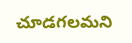చూడగలమని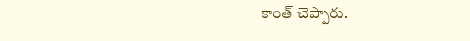కాంత్‌ చెప్పారు.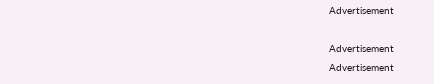Advertisement

Advertisement
Advertisement